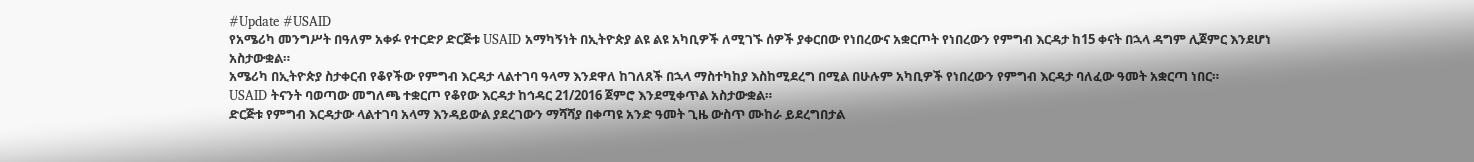#Update #USAID
የአሜሪካ መንግሥት በዓለም አቀፉ የተርድዖ ድርጅቱ USAID አማካኝነት በኢትዮጵያ ልዩ ልዩ አካቢዎች ለሚገኙ ሰዎች ያቀርበው የነበረውና አቋርጦት የነበረውን የምግብ እርዳታ ከ15 ቀናት በኋላ ዳግም ሊጀምር እንደሆነ አስታውቋል።
አሜሪካ በኢትዮጵያ ስታቀርብ የቆየችው የምግብ እርዳታ ላልተገባ ዓላማ እንደዋለ ከገለጸች በኋላ ማስተካከያ እስከሚደረግ በሚል በሁሉም አካቢዎች የነበረውን የምግብ እርዳታ ባለፈው ዓመት አቋርጣ ነበር።
USAID ትናንት ባወጣው መግለጫ ተቋርጦ የቆየው እርዳታ ከኅዳር 21/2016 ጀምሮ እንደሚቀጥል አስታውቋል።
ድርጅቱ የምግብ እርዳታው ላልተገባ አላማ እንዳይውል ያደረገውን ማሻሻያ በቀጣዩ አንድ ዓመት ጊዜ ውስጥ ሙከራ ይደረግበታል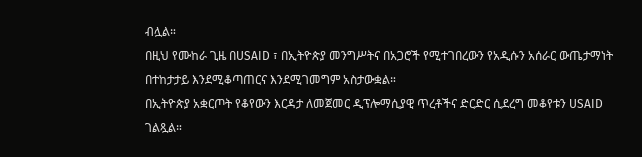ብሏል።
በዚህ የሙከራ ጊዜ በUSAID ፣ በኢትዮጵያ መንግሥትና በአጋሮች የሚተገበረውን የአዲሱን አሰራር ውጤታማነት በተከታታይ እንደሚቆጣጠርና እንደሚገመግም አስታውቋል።
በኢትዮጵያ አቋርጦት የቆየውን እርዳታ ለመጀመር ዲፕሎማሲያዊ ጥረቶችና ድርድር ሲደረግ መቆየቱን USAID ገልጿል።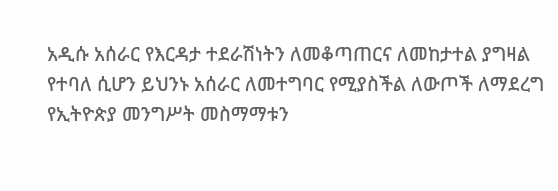አዲሱ አሰራር የእርዳታ ተደራሽነትን ለመቆጣጠርና ለመከታተል ያግዛል የተባለ ሲሆን ይህንኑ አሰራር ለመተግባር የሚያስችል ለውጦች ለማደረግ የኢትዮጵያ መንግሥት መስማማቱን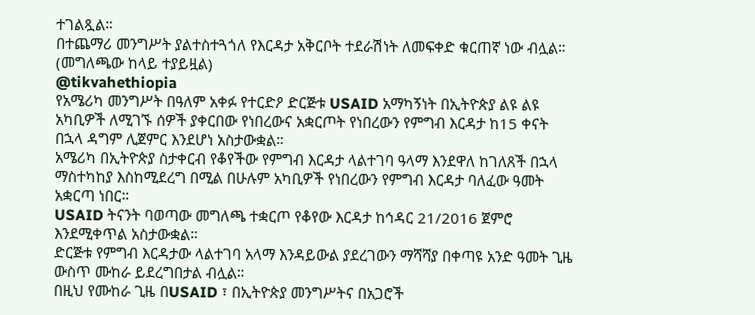ተገልጿል።
በተጨማሪ መንግሥት ያልተስተጓጎለ የእርዳታ አቅርቦት ተደራሽነት ለመፍቀድ ቁርጠኛ ነው ብሏል።
(መግለጫው ከላይ ተያይዟል)
@tikvahethiopia
የአሜሪካ መንግሥት በዓለም አቀፉ የተርድዖ ድርጅቱ USAID አማካኝነት በኢትዮጵያ ልዩ ልዩ አካቢዎች ለሚገኙ ሰዎች ያቀርበው የነበረውና አቋርጦት የነበረውን የምግብ እርዳታ ከ15 ቀናት በኋላ ዳግም ሊጀምር እንደሆነ አስታውቋል።
አሜሪካ በኢትዮጵያ ስታቀርብ የቆየችው የምግብ እርዳታ ላልተገባ ዓላማ እንደዋለ ከገለጸች በኋላ ማስተካከያ እስከሚደረግ በሚል በሁሉም አካቢዎች የነበረውን የምግብ እርዳታ ባለፈው ዓመት አቋርጣ ነበር።
USAID ትናንት ባወጣው መግለጫ ተቋርጦ የቆየው እርዳታ ከኅዳር 21/2016 ጀምሮ እንደሚቀጥል አስታውቋል።
ድርጅቱ የምግብ እርዳታው ላልተገባ አላማ እንዳይውል ያደረገውን ማሻሻያ በቀጣዩ አንድ ዓመት ጊዜ ውስጥ ሙከራ ይደረግበታል ብሏል።
በዚህ የሙከራ ጊዜ በUSAID ፣ በኢትዮጵያ መንግሥትና በአጋሮች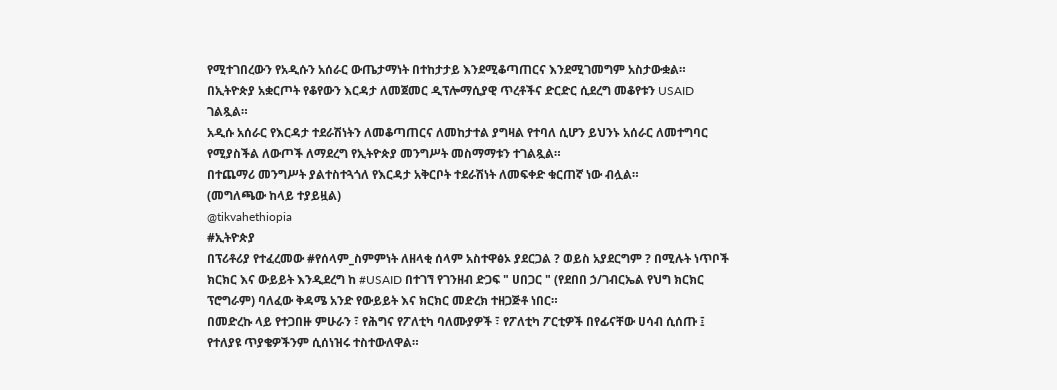የሚተገበረውን የአዲሱን አሰራር ውጤታማነት በተከታታይ እንደሚቆጣጠርና እንደሚገመግም አስታውቋል።
በኢትዮጵያ አቋርጦት የቆየውን እርዳታ ለመጀመር ዲፕሎማሲያዊ ጥረቶችና ድርድር ሲደረግ መቆየቱን USAID ገልጿል።
አዲሱ አሰራር የእርዳታ ተደራሽነትን ለመቆጣጠርና ለመከታተል ያግዛል የተባለ ሲሆን ይህንኑ አሰራር ለመተግባር የሚያስችል ለውጦች ለማደረግ የኢትዮጵያ መንግሥት መስማማቱን ተገልጿል።
በተጨማሪ መንግሥት ያልተስተጓጎለ የእርዳታ አቅርቦት ተደራሽነት ለመፍቀድ ቁርጠኛ ነው ብሏል።
(መግለጫው ከላይ ተያይዟል)
@tikvahethiopia
#ኢትዮጵያ
በፕሪቶሪያ የተፈረመው #የሰላም_ስምምነት ለዘላቂ ሰላም አስተዋፅኦ ያደርጋል ? ወይስ አያደርግም ? በሚሉት ነጥቦች ክርክር እና ውይይት እንዲደረግ ከ #USAID በተገኘ የገንዘብ ድጋፍ " ሀበጋር " (የደበበ ኃ/ገብርኤል የህግ ክርክር ፕሮግራም) ባለፈው ቅዳሜ አንድ የውይይት እና ክርክር መድረክ ተዘጋጅቶ ነበር።
በመድረኩ ላይ የተጋበዙ ምሁራን ፣ የሕግና የፖለቲካ ባለሙያዎች ፣ የፖለቲካ ፖርቲዎች በየፊናቸው ሀሳብ ሲሰጡ ፤ የተለያዩ ጥያቄዎችንም ሲሰነዝሩ ተስተውለዋል።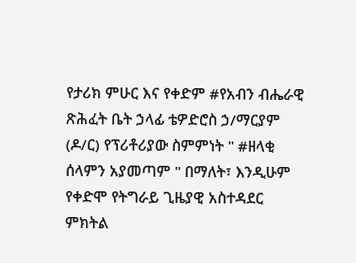የታሪክ ምሁር እና የቀድም #የአብን ብሔራዊ ጽሕፈት ቤት ኃላፊ ቴዎድሮስ ኃ/ማርያም (ዶ/ር) የፕሪቶሪያው ስምምነት " #ዘላቂ ሰላምን አያመጣም " በማለት፣ እንዲሁም የቀድሞ የትግራይ ጊዜያዊ አስተዳደር ምክትል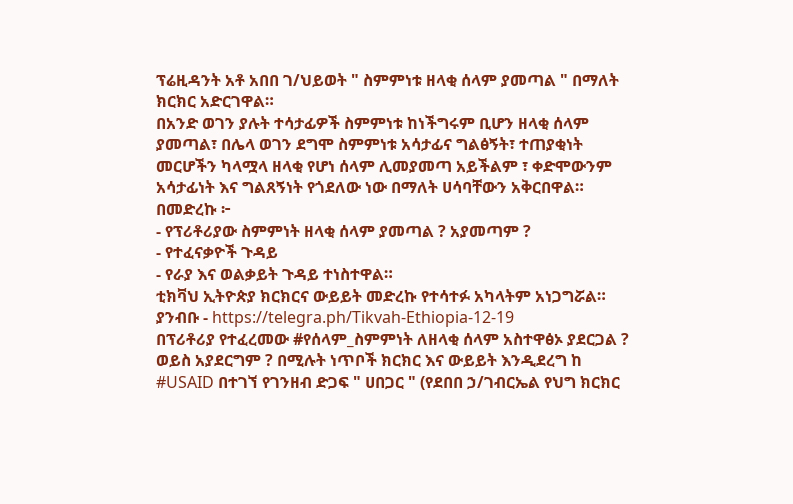ፕሬዚዳንት አቶ አበበ ገ/ህይወት " ስምምነቱ ዘላቂ ሰላም ያመጣል " በማለት ክርክር አድርገዋል።
በአንድ ወገን ያሉት ተሳታፊዎች ስምምነቱ ከነችግሩም ቢሆን ዘላቂ ሰላም ያመጣል፣ በሌላ ወገን ደግሞ ስምምነቱ አሳታፊና ግልፅኝት፣ ተጠያቂነት መርሆችን ካላሟላ ዘላቂ የሆነ ሰላም ሊመያመጣ አይችልም ፣ ቀድሞውንም አሳታፊነት እና ግልጸኝነት የጎደለው ነው በማለት ሀሳባቸውን አቅርበዋል።
በመድረኩ ፦
- የፕሪቶሪያው ስምምነት ዘላቂ ሰላም ያመጣል ? አያመጣም ?
- የተፈናቃዮች ጉዳይ
- የራያ እና ወልቃይት ጉዳይ ተነስተዋል።
ቲክቫህ ኢትዮጵያ ክርክርና ውይይት መድረኩ የተሳተፉ አካላትም አነጋግሯል።
ያንብቡ - https://telegra.ph/Tikvah-Ethiopia-12-19
በፕሪቶሪያ የተፈረመው #የሰላም_ስምምነት ለዘላቂ ሰላም አስተዋፅኦ ያደርጋል ? ወይስ አያደርግም ? በሚሉት ነጥቦች ክርክር እና ውይይት እንዲደረግ ከ #USAID በተገኘ የገንዘብ ድጋፍ " ሀበጋር " (የደበበ ኃ/ገብርኤል የህግ ክርክር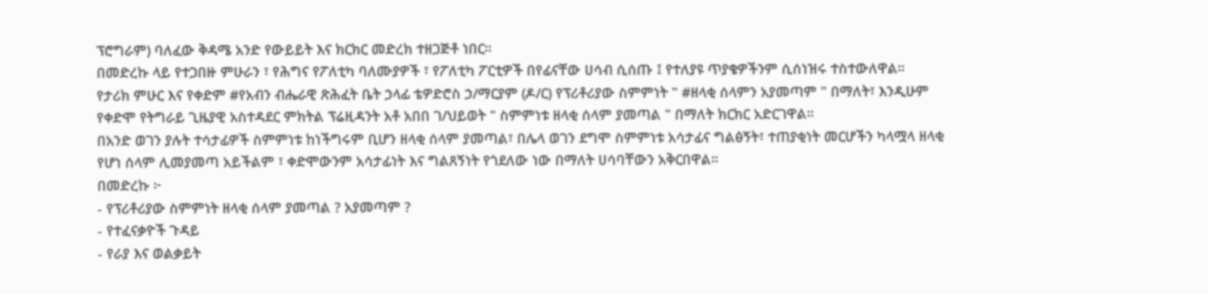ፕሮግራም) ባለፈው ቅዳሜ አንድ የውይይት እና ክርክር መድረክ ተዘጋጅቶ ነበር።
በመድረኩ ላይ የተጋበዙ ምሁራን ፣ የሕግና የፖለቲካ ባለሙያዎች ፣ የፖለቲካ ፖርቲዎች በየፊናቸው ሀሳብ ሲሰጡ ፤ የተለያዩ ጥያቄዎችንም ሲሰነዝሩ ተስተውለዋል።
የታሪክ ምሁር እና የቀድም #የአብን ብሔራዊ ጽሕፈት ቤት ኃላፊ ቴዎድሮስ ኃ/ማርያም (ዶ/ር) የፕሪቶሪያው ስምምነት " #ዘላቂ ሰላምን አያመጣም " በማለት፣ እንዲሁም የቀድሞ የትግራይ ጊዜያዊ አስተዳደር ምክትል ፕሬዚዳንት አቶ አበበ ገ/ህይወት " ስምምነቱ ዘላቂ ሰላም ያመጣል " በማለት ክርክር አድርገዋል።
በአንድ ወገን ያሉት ተሳታፊዎች ስምምነቱ ከነችግሩም ቢሆን ዘላቂ ሰላም ያመጣል፣ በሌላ ወገን ደግሞ ስምምነቱ አሳታፊና ግልፅኝት፣ ተጠያቂነት መርሆችን ካላሟላ ዘላቂ የሆነ ሰላም ሊመያመጣ አይችልም ፣ ቀድሞውንም አሳታፊነት እና ግልጸኝነት የጎደለው ነው በማለት ሀሳባቸውን አቅርበዋል።
በመድረኩ ፦
- የፕሪቶሪያው ስምምነት ዘላቂ ሰላም ያመጣል ? አያመጣም ?
- የተፈናቃዮች ጉዳይ
- የራያ እና ወልቃይት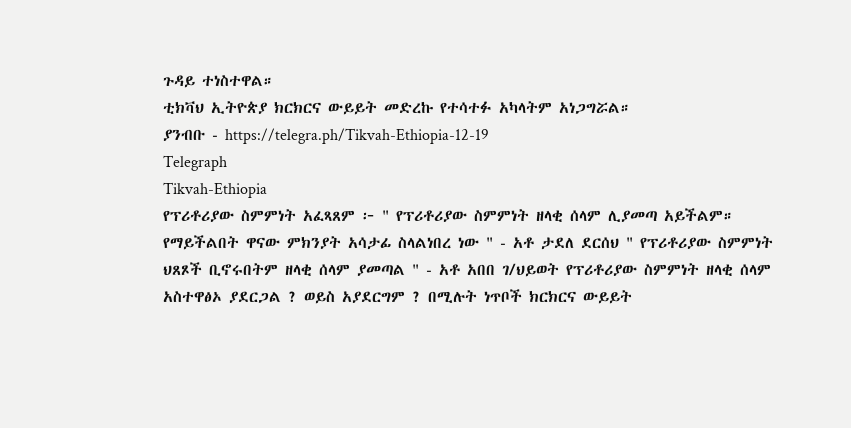ጉዳይ ተነስተዋል።
ቲክቫህ ኢትዮጵያ ክርክርና ውይይት መድረኩ የተሳተፉ አካላትም አነጋግሯል።
ያንብቡ - https://telegra.ph/Tikvah-Ethiopia-12-19
Telegraph
Tikvah-Ethiopia
የፕሪቶሪያው ስምምነት አፈጻጸም ፦ " የፕሪቶሪያው ስምምነት ዘላቂ ሰላም ሊያመጣ አይችልም። የማይችልበት ዋናው ምክንያት አሳታፊ ስላልነበረ ነው " - አቶ ታደለ ደርሰህ " የፕሪቶሪያው ስምምነት ህጸጾች ቢኖሩበትም ዘላቂ ሰላም ያመጣል " - አቶ አበበ ገ/ህይወት የፕሪቶሪያው ስምምነት ዘላቂ ሰላም አስተዋፅኦ ያደርጋል ? ወይስ አያደርግም ? በሚሉት ነጥቦች ክርክርና ውይይት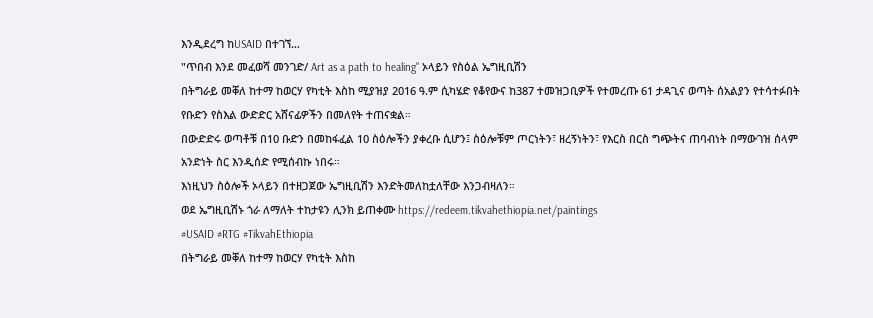እንዲደረግ ከUSAID በተገኘ…
"ጥበብ እንደ መፈወሻ መንገድ/ Art as a path to healing" ኦላይን የስዕል ኤግዚቢሽን
በትግራይ መቐለ ከተማ ከወርሃ የካቲት እስከ ሚያዝያ 2016 ዓ.ም ሲካሄድ የቆየውና ከ387 ተመዝጋቢዎች የተመረጡ 61 ታዳጊና ወጣት ሰአልያን የተሳተፉበት የቡድን የስእል ውድድር አሸናፊዎችን በመለየት ተጠናቋል።
በውድድሩ ወጣቶቹ በ10 ቡድን በመከፋፈል 10 ስዕሎችን ያቀረቡ ሲሆን፤ ስዕሎቹም ጦርነትን፣ ዘረኝነትን፣ የእርስ በርስ ግጭትና ጠባብነት በማውገዝ ሰላም አንድነት ስር እንዲሰድ የሚሰብኩ ነበሩ።
እነዚህን ስዕሎች ኦላይን በተዘጋጀው ኤግዚቢሽን እንድትመለከቷለቸው እንጋብዛለን።
ወደ ኤግዚቢሽኑ ጎራ ለማለት ተከታዩን ሊንክ ይጠቀሙ https://redeem.tikvahethiopia.net/paintings
#USAID #RTG #TikvahEthiopia
በትግራይ መቐለ ከተማ ከወርሃ የካቲት እስከ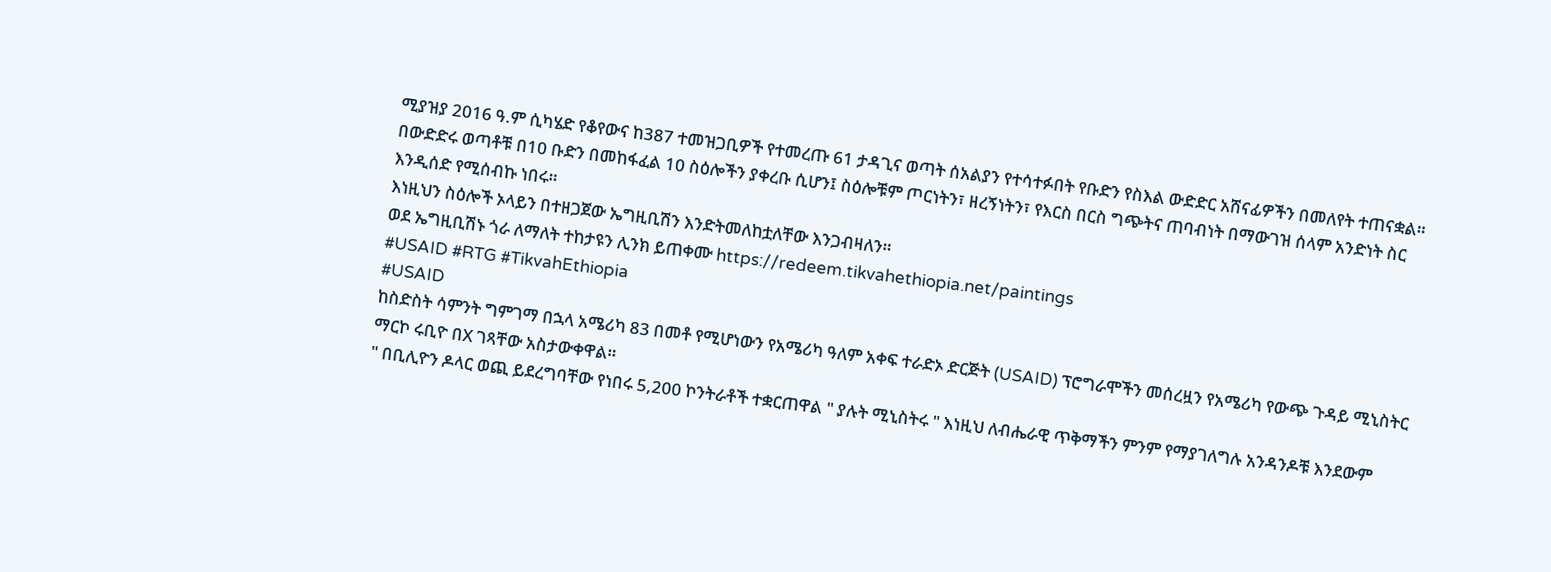ሚያዝያ 2016 ዓ.ም ሲካሄድ የቆየውና ከ387 ተመዝጋቢዎች የተመረጡ 61 ታዳጊና ወጣት ሰአልያን የተሳተፉበት የቡድን የስእል ውድድር አሸናፊዎችን በመለየት ተጠናቋል።
በውድድሩ ወጣቶቹ በ10 ቡድን በመከፋፈል 10 ስዕሎችን ያቀረቡ ሲሆን፤ ስዕሎቹም ጦርነትን፣ ዘረኝነትን፣ የእርስ በርስ ግጭትና ጠባብነት በማውገዝ ሰላም አንድነት ስር እንዲሰድ የሚሰብኩ ነበሩ።
እነዚህን ስዕሎች ኦላይን በተዘጋጀው ኤግዚቢሽን እንድትመለከቷለቸው እንጋብዛለን።
ወደ ኤግዚቢሽኑ ጎራ ለማለት ተከታዩን ሊንክ ይጠቀሙ https://redeem.tikvahethiopia.net/paintings
#USAID #RTG #TikvahEthiopia
#USAID
ከስድስት ሳምንት ግምገማ በኋላ አሜሪካ 83 በመቶ የሚሆነውን የአሜሪካ ዓለም አቀፍ ተራድኦ ድርጅት (USAID) ፕሮግራሞችን መሰረዟን የአሜሪካ የውጭ ጉዳይ ሚኒስትር ማርኮ ሩቢዮ በX ገጻቸው አስታውቀዋል።
" በቢሊዮን ዶላር ወጪ ይደረግባቸው የነበሩ 5,200 ኮንትራቶች ተቋርጠዋል " ያሉት ሚኒስትሩ " እነዚህ ለብሔራዊ ጥቅማችን ምንም የማያገለግሉ አንዳንዶቹ እንደውም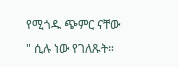የሚጎዱ ጭምር ናቸው " ሲሉ ነው የገለጹት።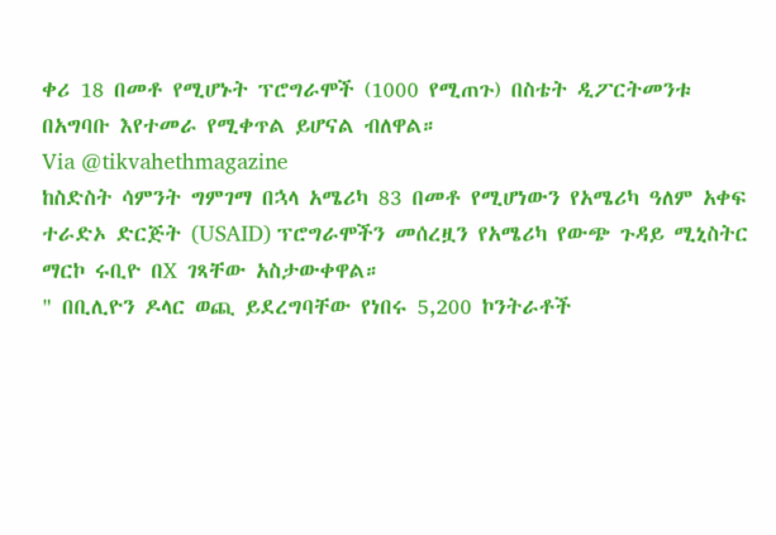ቀሪ 18 በመቶ የሚሆኑት ፕሮግራሞች (1000 የሚጠጉ) በስቴት ዲፖርትመንቱ በአግባቡ እየተመራ የሚቀጥል ይሆናል ብለዋል።
Via @tikvahethmagazine
ከስድስት ሳምንት ግምገማ በኋላ አሜሪካ 83 በመቶ የሚሆነውን የአሜሪካ ዓለም አቀፍ ተራድኦ ድርጅት (USAID) ፕሮግራሞችን መሰረዟን የአሜሪካ የውጭ ጉዳይ ሚኒስትር ማርኮ ሩቢዮ በX ገጻቸው አስታውቀዋል።
" በቢሊዮን ዶላር ወጪ ይደረግባቸው የነበሩ 5,200 ኮንትራቶች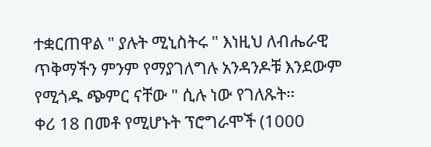ተቋርጠዋል " ያሉት ሚኒስትሩ " እነዚህ ለብሔራዊ ጥቅማችን ምንም የማያገለግሉ አንዳንዶቹ እንደውም የሚጎዱ ጭምር ናቸው " ሲሉ ነው የገለጹት።
ቀሪ 18 በመቶ የሚሆኑት ፕሮግራሞች (1000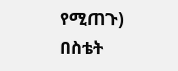የሚጠጉ) በስቴት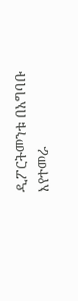ዲፖርትመንቱ በአግባቡ እየተመራ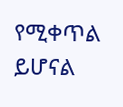የሚቀጥል ይሆናል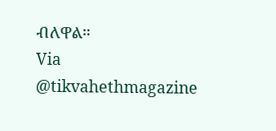ብለዋል።
Via @tikvahethmagazine